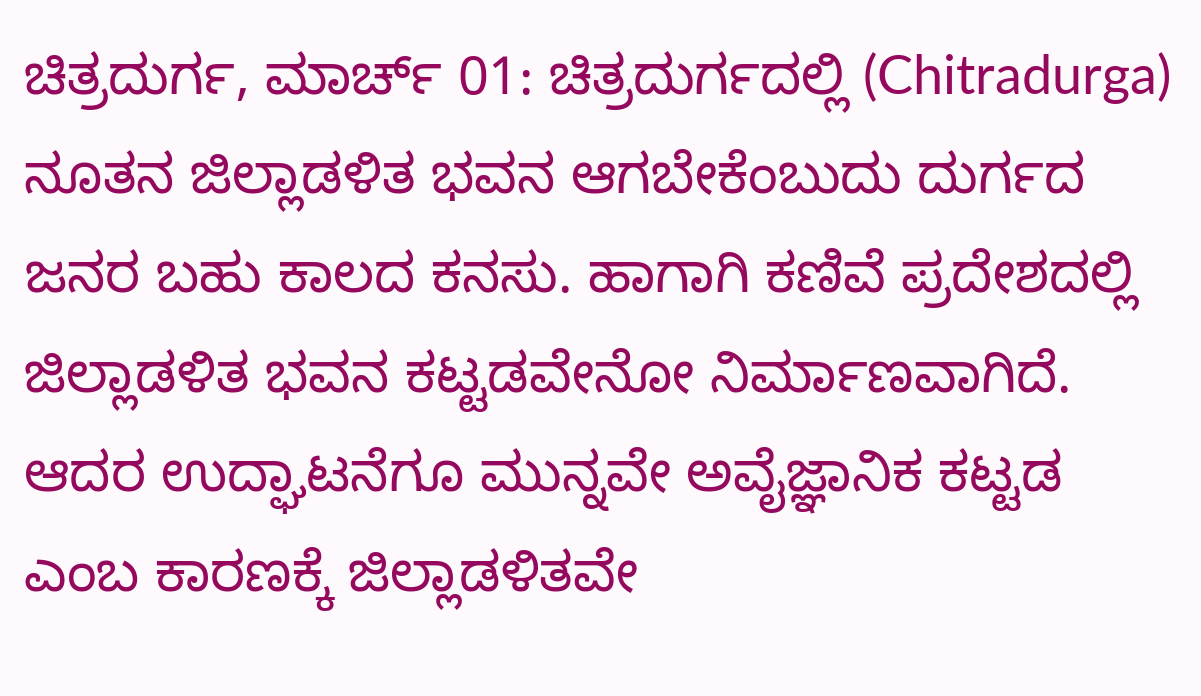ಚಿತ್ರದುರ್ಗ, ಮಾರ್ಚ್ 01: ಚಿತ್ರದುರ್ಗದಲ್ಲಿ (Chitradurga) ನೂತನ ಜಿಲ್ಲಾಡಳಿತ ಭವನ ಆಗಬೇಕೆಂಬುದು ದುರ್ಗದ ಜನರ ಬಹು ಕಾಲದ ಕನಸು. ಹಾಗಾಗಿ ಕಣಿವೆ ಪ್ರದೇಶದಲ್ಲಿ ಜಿಲ್ಲಾಡಳಿತ ಭವನ ಕಟ್ಟಡವೇನೋ ನಿರ್ಮಾಣವಾಗಿದೆ. ಆದರ ಉದ್ಘಾಟನೆಗೂ ಮುನ್ನವೇ ಅವೈಜ್ಞಾನಿಕ ಕಟ್ಟಡ ಎಂಬ ಕಾರಣಕ್ಕೆ ಜಿಲ್ಲಾಡಳಿತವೇ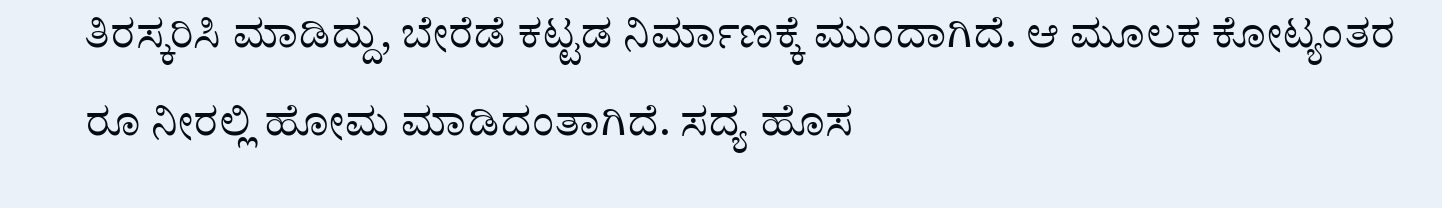ತಿರಸ್ಕರಿಸಿ ಮಾಡಿದ್ದು, ಬೇರೆಡೆ ಕಟ್ಟಡ ನಿರ್ಮಾಣಕ್ಕೆ ಮುಂದಾಗಿದೆ. ಆ ಮೂಲಕ ಕೋಟ್ಯಂತರ ರೂ ನೀರಲ್ಲಿ ಹೋಮ ಮಾಡಿದಂತಾಗಿದೆ. ಸದ್ಯ ಹೊಸ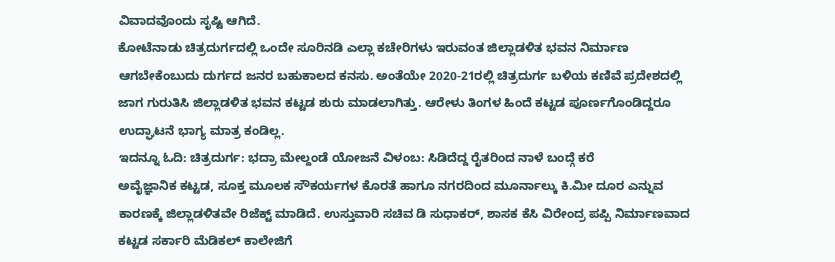ವಿವಾದವೊಂದು ಸೃಷ್ಟಿ ಆಗಿದೆ.
ಕೋಟೆನಾಡು ಚಿತ್ರದುರ್ಗದಲ್ಲಿ ಒಂದೇ ಸೂರಿನಡಿ ಎಲ್ಲಾ ಕಚೇರಿಗಳು ಇರುವಂತ ಜಿಲ್ಲಾಡಳಿತ ಭವನ ನಿರ್ಮಾಣ ಆಗಬೇಕೆಂಬುದು ದುರ್ಗದ ಜನರ ಬಹುಕಾಲದ ಕನಸು. ಅಂತೆಯೇ 2020-21ರಲ್ಲಿ ಚಿತ್ರದುರ್ಗ ಬಳಿಯ ಕಣಿವೆ ಪ್ರದೇಶದಲ್ಲಿ ಜಾಗ ಗುರುತಿಸಿ ಜಿಲ್ಲಾಡಳಿತ ಭವನ ಕಟ್ಟಡ ಶುರು ಮಾಡಲಾಗಿತ್ತು. ಆರೇಳು ತಿಂಗಳ ಹಿಂದೆ ಕಟ್ಟಡ ಪೂರ್ಣಗೊಂಡಿದ್ದರೂ ಉದ್ಘಾಟನೆ ಭಾಗ್ಯ ಮಾತ್ರ ಕಂಡಿಲ್ಲ.
ಇದನ್ನೂ ಓದಿ: ಚಿತ್ರದುರ್ಗ: ಭದ್ರಾ ಮೇಲ್ದಂಡೆ ಯೋಜನೆ ವಿಳಂಬ: ಸಿಡಿದೆದ್ದ ರೈತರಿಂದ ನಾಳೆ ಬಂದ್ಗೆ ಕರೆ
ಅವೈಜ್ಞಾನಿಕ ಕಟ್ಟಡ, ಸೂಕ್ತ ಮೂಲಕ ಸೌಕರ್ಯಗಳ ಕೊರತೆ ಹಾಗೂ ನಗರದಿಂದ ಮೂರ್ನಾಲ್ಕು ಕಿ.ಮೀ ದೂರ ಎನ್ನುವ ಕಾರಣಕ್ಕೆ ಜಿಲ್ಲಾಡಳಿತವೇ ರಿಜೆಕ್ಟ್ ಮಾಡಿದೆ. ಉಸ್ತುವಾರಿ ಸಚಿವ ಡಿ ಸುಧಾಕರ್, ಶಾಸಕ ಕೆಸಿ ವಿರೇಂದ್ರ ಪಪ್ಪಿ ನಿರ್ಮಾಣವಾದ ಕಟ್ಟಡ ಸರ್ಕಾರಿ ಮೆಡಿಕಲ್ ಕಾಲೇಜಿಗೆ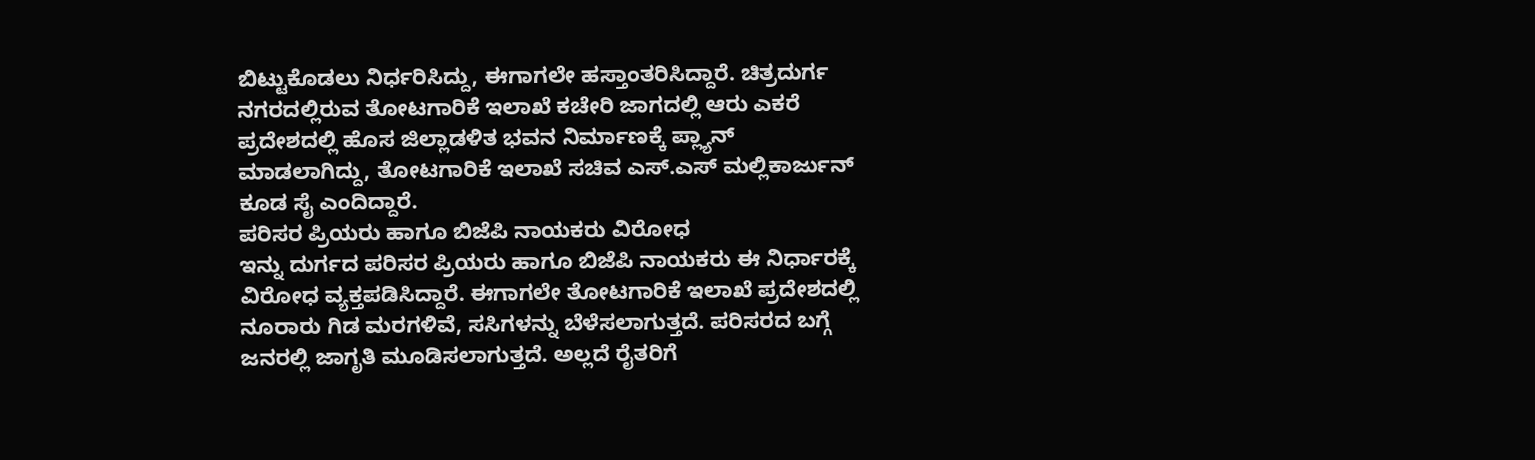ಬಿಟ್ಟುಕೊಡಲು ನಿರ್ಧರಿಸಿದ್ದು, ಈಗಾಗಲೇ ಹಸ್ತಾಂತರಿಸಿದ್ದಾರೆ. ಚಿತ್ರದುರ್ಗ ನಗರದಲ್ಲಿರುವ ತೋಟಗಾರಿಕೆ ಇಲಾಖೆ ಕಚೇರಿ ಜಾಗದಲ್ಲಿ ಆರು ಎಕರೆ ಪ್ರದೇಶದಲ್ಲಿ ಹೊಸ ಜಿಲ್ಲಾಡಳಿತ ಭವನ ನಿರ್ಮಾಣಕ್ಕೆ ಪ್ಲ್ಯಾನ್ ಮಾಡಲಾಗಿದ್ದು, ತೋಟಗಾರಿಕೆ ಇಲಾಖೆ ಸಚಿವ ಎಸ್.ಎಸ್ ಮಲ್ಲಿಕಾರ್ಜುನ್ ಕೂಡ ಸೈ ಎಂದಿದ್ದಾರೆ.
ಪರಿಸರ ಪ್ರಿಯರು ಹಾಗೂ ಬಿಜೆಪಿ ನಾಯಕರು ವಿರೋಧ
ಇನ್ನು ದುರ್ಗದ ಪರಿಸರ ಪ್ರಿಯರು ಹಾಗೂ ಬಿಜೆಪಿ ನಾಯಕರು ಈ ನಿರ್ಧಾರಕ್ಕೆ ವಿರೋಧ ವ್ಯಕ್ತಪಡಿಸಿದ್ದಾರೆ. ಈಗಾಗಲೇ ತೋಟಗಾರಿಕೆ ಇಲಾಖೆ ಪ್ರದೇಶದಲ್ಲಿ ನೂರಾರು ಗಿಡ ಮರಗಳಿವೆ, ಸಸಿಗಳನ್ನು ಬೆಳೆಸಲಾಗುತ್ತದೆ. ಪರಿಸರದ ಬಗ್ಗೆ ಜನರಲ್ಲಿ ಜಾಗೃತಿ ಮೂಡಿಸಲಾಗುತ್ತದೆ. ಅಲ್ಲದೆ ರೈತರಿಗೆ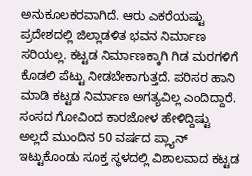ಅನುಕೂಲಕರವಾಗಿದೆ. ಆರು ಎಕರೆಯಷ್ಟು ಪ್ರದೇಶದಲ್ಲಿ ಜಿಲ್ಲಾಡಳಿತ ಭವನ ನಿರ್ಮಾಣ ಸರಿಯಲ್ಲ. ಕಟ್ಟಡ ನಿರ್ಮಾಣಕ್ಕಾಗಿ ಗಿಡ ಮರಗಳಿಗೆ ಕೊಡಲಿ ಪೆಟ್ಟು ನೀಡಬೇಕಾಗುತ್ತದೆ. ಪರಿಸರ ಹಾನಿ ಮಾಡಿ ಕಟ್ಟಡ ನಿರ್ಮಾಣ ಅಗತ್ಯವಿಲ್ಲ ಎಂದಿದ್ದಾರೆ.
ಸಂಸದ ಗೋವಿಂದ ಕಾರಜೋಳ ಹೇಳಿದ್ದಿಷ್ಟು
ಅಲ್ಲದೆ ಮುಂದಿನ 50 ವರ್ಷದ ಪ್ಲ್ಯಾನ್ ಇಟ್ಟುಕೊಂಡು ಸೂಕ್ತ ಸ್ಥಳದಲ್ಲಿ ವಿಶಾಲವಾದ ಕಟ್ಟಡ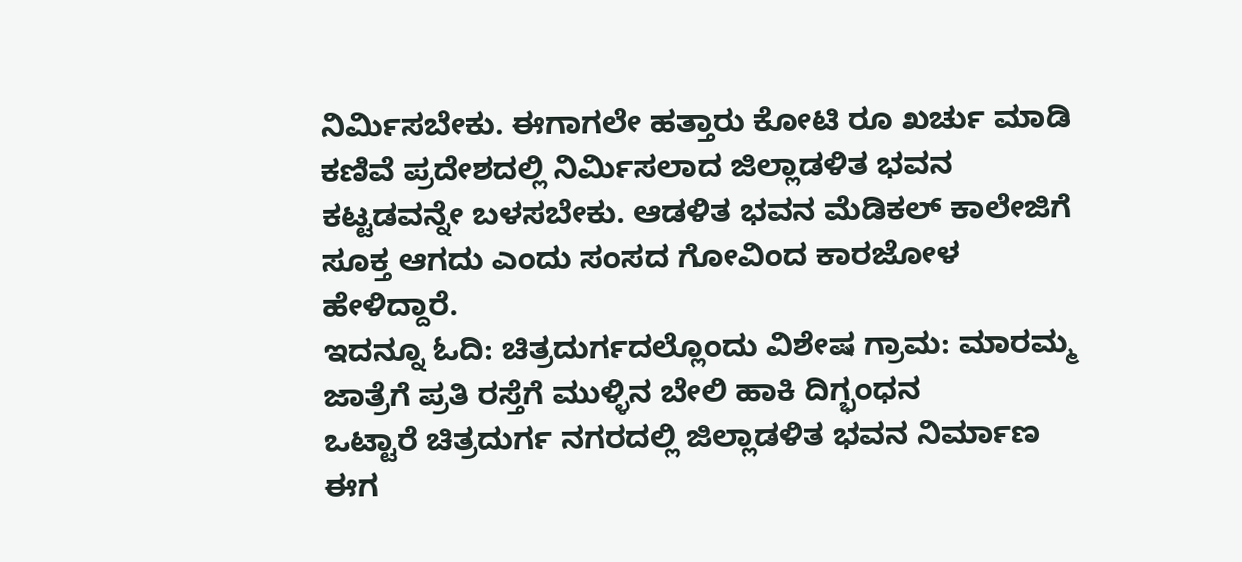ನಿರ್ಮಿಸಬೇಕು. ಈಗಾಗಲೇ ಹತ್ತಾರು ಕೋಟಿ ರೂ ಖರ್ಚು ಮಾಡಿ ಕಣಿವೆ ಪ್ರದೇಶದಲ್ಲಿ ನಿರ್ಮಿಸಲಾದ ಜಿಲ್ಲಾಡಳಿತ ಭವನ ಕಟ್ಟಡವನ್ನೇ ಬಳಸಬೇಕು. ಆಡಳಿತ ಭವನ ಮೆಡಿಕಲ್ ಕಾಲೇಜಿಗೆ ಸೂಕ್ತ ಆಗದು ಎಂದು ಸಂಸದ ಗೋವಿಂದ ಕಾರಜೋಳ ಹೇಳಿದ್ದಾರೆ.
ಇದನ್ನೂ ಓದಿ: ಚಿತ್ರದುರ್ಗದಲ್ಲೊಂದು ವಿಶೇಷ ಗ್ರಾಮ: ಮಾರಮ್ಮ ಜಾತ್ರೆಗೆ ಪ್ರತಿ ರಸ್ತೆಗೆ ಮುಳ್ಳಿನ ಬೇಲಿ ಹಾಕಿ ದಿಗ್ಭಂಧನ
ಒಟ್ಟಾರೆ ಚಿತ್ರದುರ್ಗ ನಗರದಲ್ಲಿ ಜಿಲ್ಲಾಡಳಿತ ಭವನ ನಿರ್ಮಾಣ ಈಗ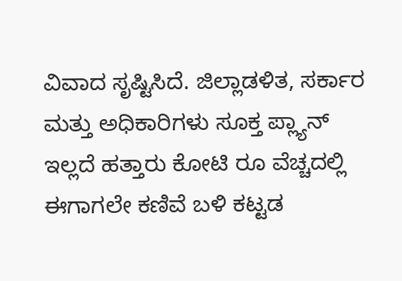ವಿವಾದ ಸೃಷ್ಟಿಸಿದೆ. ಜಿಲ್ಲಾಡಳಿತ, ಸರ್ಕಾರ ಮತ್ತು ಅಧಿಕಾರಿಗಳು ಸೂಕ್ತ ಪ್ಲ್ಯಾನ್ ಇಲ್ಲದೆ ಹತ್ತಾರು ಕೋಟಿ ರೂ ವೆಚ್ಚದಲ್ಲಿ ಈಗಾಗಲೇ ಕಣಿವೆ ಬಳಿ ಕಟ್ಟಡ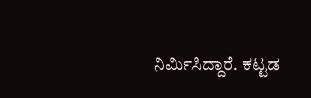ನಿರ್ಮಿಸಿದ್ದಾರೆ. ಕಟ್ಟಡ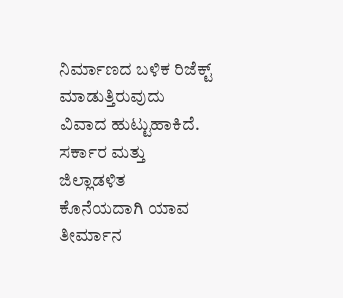ನಿರ್ಮಾಣದ ಬಳಿಕ ರಿಜೆಕ್ಟ್ ಮಾಡುತ್ತಿರುವುದು ವಿವಾದ ಹುಟ್ಟುಹಾಕಿದೆ. ಸರ್ಕಾರ ಮತ್ತು ಜಿಲ್ಲಾಡಳಿತ ಕೊನೆಯದಾಗಿ ಯಾವ ತೀರ್ಮಾನ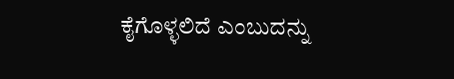ಕೈಗೊಳ್ಳಲಿದೆ ಎಂಬುದನ್ನು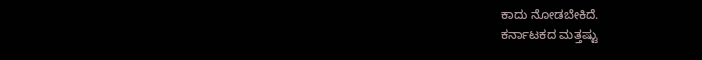ಕಾದು ನೋಡಬೇಕಿದೆ.
ಕರ್ನಾಟಕದ ಮತ್ತಷ್ಟು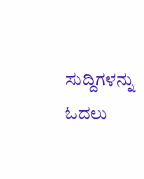ಸುದ್ದಿಗಳನ್ನು ಓದಲು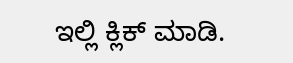ಇಲ್ಲಿ ಕ್ಲಿಕ್ ಮಾಡಿ.